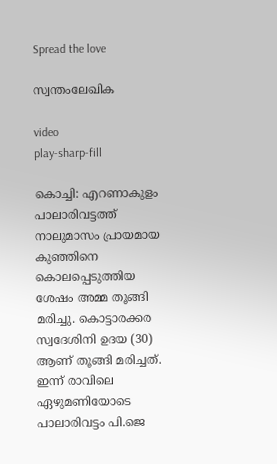Spread the love

സ്വന്തംലേഖിക

video
play-sharp-fill

കൊച്ചി: എറണാകുളം പാലാരിവട്ടത്ത് നാലുമാസം പ്രായമായ കുഞ്ഞിനെ കൊലപ്പെടുത്തിയ ശേഷം അമ്മ തൂങ്ങി മരിച്ചു. കൊട്ടാരക്കര സ്വദേശിനി ഉദയ (30) ആണ് തൂങ്ങി മരിച്ചത്. ഇന്ന് രാവിലെ ഏഴുമണിയോടെ പാലാരിവട്ടം പി.ജെ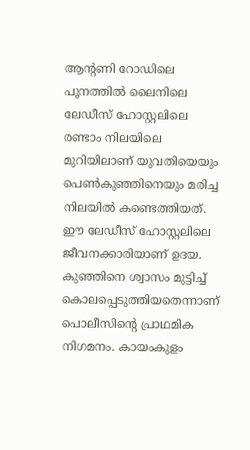ആന്റണി റോഡിലെ പൂനത്തിൽ ലൈനിലെ ലേഡീസ് ഹോസ്റ്റലിലെ രണ്ടാം നിലയിലെ മുറിയിലാണ് യുവതിയെയും പെൺകുഞ്ഞിനെയും മരിച്ച നിലയിൽ കണ്ടെത്തിയത്. ഈ ലേഡീസ് ഹോസ്റ്റലിലെ ജീവനക്കാരിയാണ് ഉദയ. കുഞ്ഞിനെ ശ്വാസം മുട്ടിച്ച് കൊലപ്പെടുത്തിയതെന്നാണ് പൊലീസിന്റെ പ്രാഥമിക നിഗമനം. കായംകുളം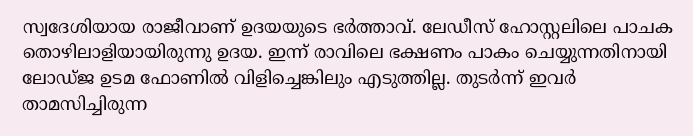സ്വദേശിയായ രാജീവാണ് ഉദയയുടെ ഭർത്താവ്. ലേഡീസ് ഹോസ്റ്റലിലെ പാചക തൊഴിലാളിയായിരുന്നു ഉദയ. ഇന്ന് രാവിലെ ഭക്ഷണം പാകം ചെയ്യുന്നതിനായി ലോഡ്ജ ഉടമ ഫോണിൽ വിളിച്ചെങ്കിലും എടുത്തില്ല. തുടർന്ന് ഇവർ താമസിച്ചിരുന്ന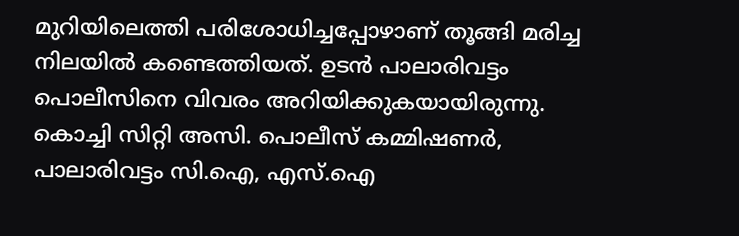മുറിയിലെത്തി പരിശോധിച്ചപ്പോഴാണ് തൂങ്ങി മരിച്ച നിലയിൽ കണ്ടെത്തിയത്. ഉടൻ പാലാരിവട്ടം പൊലീസിനെ വിവരം അറിയിക്കുകയായിരുന്നു. കൊച്ചി സിറ്റി അസി. പൊലീസ് കമ്മിഷണർ, പാലാരിവട്ടം സി.ഐ, എസ്.ഐ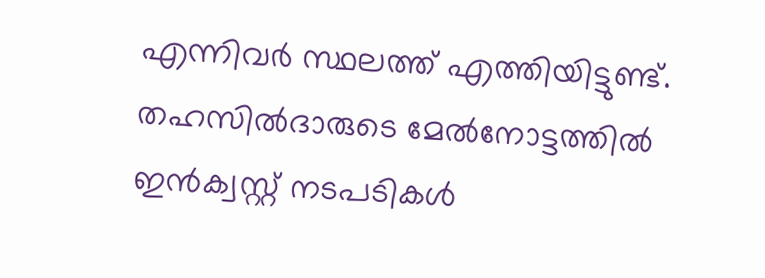എന്നിവർ സ്ഥലത്ത് എത്തിയിട്ടുണ്ട്. തഹസിൽദാരുടെ മേൽനോട്ടത്തിൽ ഇൻക്വസ്റ്റ് നടപടികൾ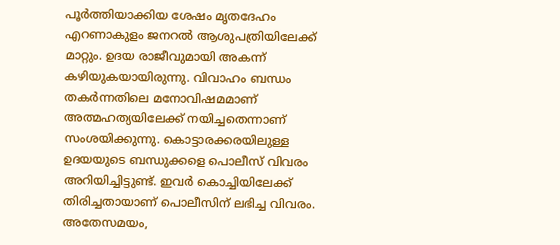പൂർത്തിയാക്കിയ ശേഷം മൃതദേഹം എറണാകുളം ജനറൽ ആശുപത്രിയിലേക്ക് മാറ്റും. ഉദയ രാജീവുമായി അകന്ന് കഴിയുകയായിരുന്നു. വിവാഹം ബന്ധം തകർന്നതിലെ മനോവിഷമമാണ് അത്മഹത്യയിലേക്ക് നയിച്ചതെന്നാണ് സംശയിക്കുന്നു. കൊട്ടാരക്കരയിലുള്ള ഉദയയുടെ ബന്ധുക്കളെ പൊലീസ് വിവരം അറിയിച്ചിട്ടുണ്ട്. ഇവർ കൊച്ചിയിലേക്ക് തിരിച്ചതായാണ് പൊലീസിന് ലഭിച്ച വിവരം. അതേസമയം,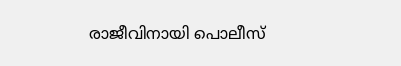രാജീവിനായി പൊലീസ്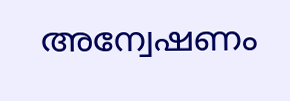അന്വേഷണം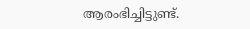ആരംഭിച്ചിട്ടുണ്ട്.